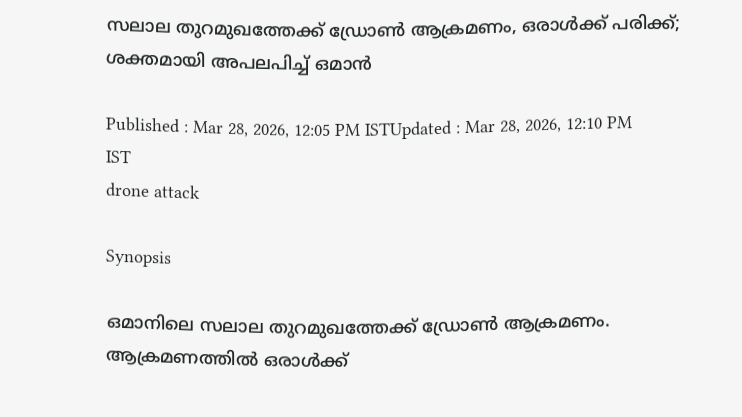സലാല തുറമുഖത്തേക്ക് ഡ്രോൺ ആക്രമണം, ഒരാൾക്ക് പരിക്ക്; ശക്തമായി അപലപിച്ച് ഒമാൻ

Published : Mar 28, 2026, 12:05 PM ISTUpdated : Mar 28, 2026, 12:10 PM IST
drone attack

Synopsis

ഒമാനിലെ സലാല തുറമുഖത്തേക്ക് ഡ്രോൺ ആക്രമണം. ആക്രമണത്തിൽ ഒരാൾക്ക്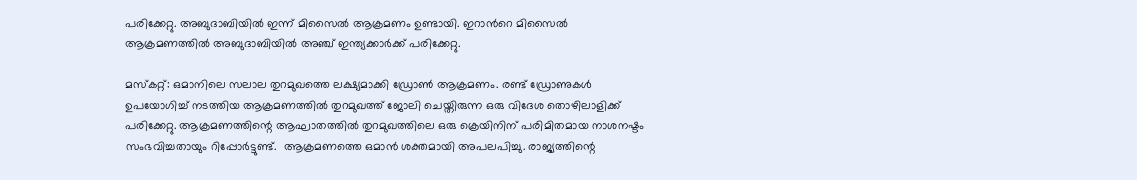പരിക്കേറ്റു. അബുദാബിയിൽ ഇന്ന് മിസൈൽ ആക്രമണം ഉണ്ടായി. ഇറാന്‍റെ മിസൈൽ ആക്രമണത്തിൽ അബുദാബിയിൽ അഞ്ച് ഇന്ത്യക്കാർക്ക് പരിക്കേറ്റു.

മസ്കറ്റ്: ഒമാനിലെ സലാല തുറമുഖത്തെ ലക്ഷ്യമാക്കി ഡ്രോൺ ആക്രമണം. രണ്ട് ഡ്രോണുകൾ ഉപയോഗിച്ച് നടത്തിയ ആക്രമണത്തിൽ തുറമുഖത്ത് ജോലി ചെയ്തിരുന്ന ഒരു വിദേശ തൊഴിലാളിക്ക് പരിക്കേറ്റു. ആക്രമണത്തിന്റെ ആഘാതത്തിൽ തുറമുഖത്തിലെ ഒരു ക്രെയിനിന് പരിമിതമായ നാശനഷ്ടം സംഭവിച്ചതായും റിപ്പോർട്ടുണ്ട്.  ആക്രമണത്തെ ഒമാൻ ശക്തമായി അപലപിച്ചു. രാജ്യത്തിന്റെ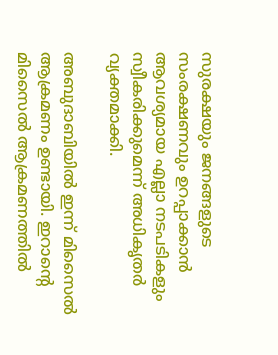സുരക്ഷയും ജനങ്ങളുടെ സംരക്ഷണവും ഉറപ്പാക്കാൻ ആവശ്യമായ എല്ലാ നടപടികളും സ്വീകരിക്കുമെന്ന് അധികൃതർ വ്യക്തമാക്കി.

അബുദാബിയിൽ ഇന്ന് മിസൈൽ ആക്രമണം ഉണ്ടായി. ഇറാന്‍റെ മിസൈൽ ആക്രമണത്തിൽ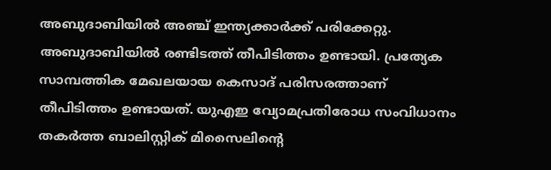അബുദാബിയിൽ അഞ്ച് ഇന്ത്യക്കാർക്ക് പരിക്കേറ്റു. അബുദാബിയിൽ രണ്ടിടത്ത് തീപിടിത്തം ഉണ്ടായി. പ്രത്യേക സാമ്പത്തിക മേഖലയായ കെസാദ് പരിസരത്താണ് തീപിടിത്തം ഉണ്ടായത്. യുഎഇ വ്യോമപ്രതിരോധ സംവിധാനം തകർത്ത ബാലിസ്റ്റിക് മിസൈലിന്റെ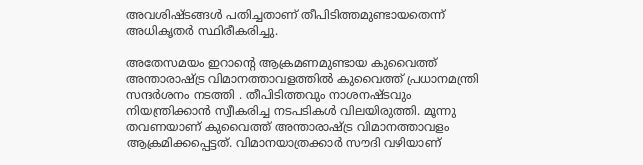അവശിഷ്ടങ്ങൾ പതിച്ചതാണ് തീപിടിത്തമുണ്ടായതെന്ന് അധികൃതർ സ്ഥിരീകരിച്ചു.

അതേസമയം ഇറാന്‍റെ ആക്രമണമുണ്ടായ കുവൈത്ത് അന്താരാഷ്ട്ര വിമാനത്താവളത്തിൽ കുവൈത്ത് പ്രധാനമന്ത്രി സന്ദർശനം നടത്തി . തീപിടിത്തവും നാശനഷ്ടവും നിയന്ത്രിക്കാൻ സ്വീകരിച്ച നടപടികൾ വിലയിരുത്തി. മൂന്നു തവണയാണ് കുവൈത്ത് അന്താരാഷ്ട്ര വിമാനത്താവളം ആക്രമിക്കപ്പെട്ടത്. വിമാനയാത്രക്കാർ സൗദി വഴിയാണ്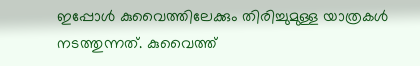ഇപ്പോൾ കുവൈത്തിലേക്കും തിരിച്ചുമുള്ള യാത്രകൾ നടത്തുന്നത്. കുവൈത്ത്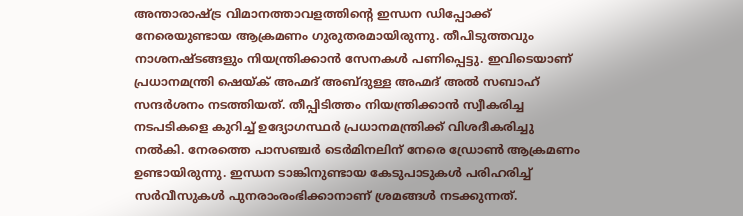അന്താരാഷ്ട്ര വിമാനത്താവളത്തിന്റെ ഇന്ധന ഡിപ്പോക്ക് നേരെയുണ്ടായ ആക്രമണം ഗുരുതരമായിരുന്നു. തീപിടുത്തവും നാശനഷ്ടങ്ങളും നിയന്ത്രിക്കാൻ സേനകൾ പണിപ്പെട്ടു. ഇവിടെയാണ് പ്രധാനമന്ത്രി ഷെയ്ക് അഹ്മദ് അബ്ദുള്ള അഹ്മദ് അൽ സബാഹ് സന്ദർശനം നടത്തിയത്. തീപ്പിടിത്തം നിയന്ത്രിക്കാൻ സ്വീകരിച്ച നടപടികളെ കുറിച്ച് ഉദ്യോഗസ്ഥർ പ്രധാനമന്ത്രിക്ക് വിശദീകരിച്ചു നൽകി. നേരത്തെ പാസഞ്ചർ ടെർമിനലിന് നേരെ ഡ്രോൺ ആക്രമണം ഉണ്ടായിരുന്നു. ഇന്ധന ടാങ്കിനുണ്ടായ കേടുപാടുകൾ പരിഹരിച്ച് സർവീസുകൾ പുനരാംരംഭിക്കാനാണ് ശ്രമങ്ങൾ നടക്കുന്നത്.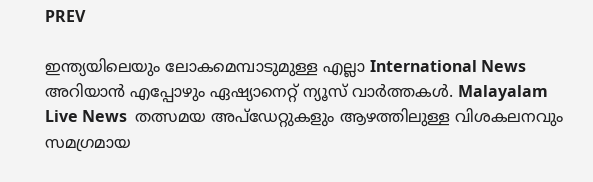PREV

ഇന്ത്യയിലെയും ലോകമെമ്പാടുമുള്ള എല്ലാ International News അറിയാൻ എപ്പോഴും ഏഷ്യാനെറ്റ് ന്യൂസ് വാർത്തകൾ. Malayalam Live News  തത്സമയ അപ്‌ഡേറ്റുകളും ആഴത്തിലുള്ള വിശകലനവും സമഗ്രമായ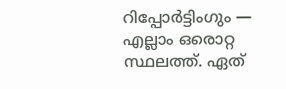റിപ്പോർട്ടിംഗും — എല്ലാം ഒരൊറ്റ സ്ഥലത്ത്. ഏത്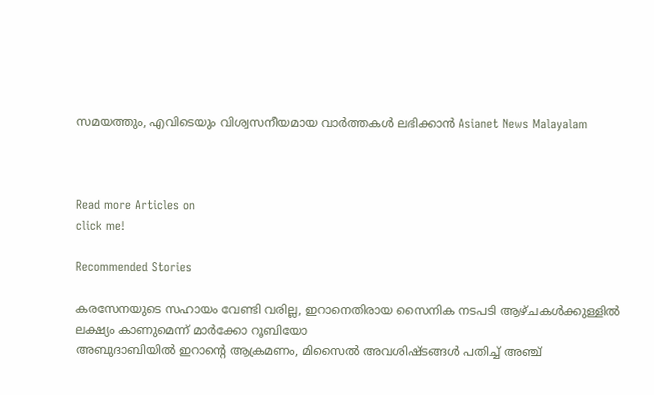സമയത്തും, എവിടെയും വിശ്വസനീയമായ വാർത്തകൾ ലഭിക്കാൻ Asianet News Malayalam



Read more Articles on
click me!

Recommended Stories

കരസേനയുടെ സഹായം വേണ്ടി വരില്ല, ഇറാനെതിരായ സൈനിക നടപടി ആഴ്ചകൾക്കുള്ളിൽ ലക്ഷ്യം കാണുമെന്ന് മാർക്കോ റൂബിയോ
അബുദാബിയിൽ ഇറാന്‍റെ ആക്രമണം, മിസൈൽ അവശിഷ്ടങ്ങൾ പതിച്ച് അഞ്ച്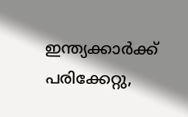ഇന്ത്യക്കാർക്ക് പരിക്കേറ്റു,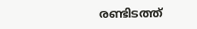രണ്ടിടത്ത്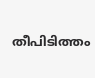തീപിടിത്തം